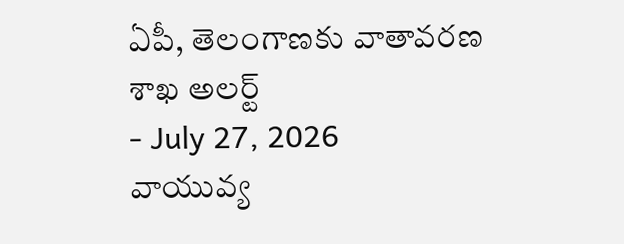ఏపీ, తెలంగాణకు వాతావరణ శాఖ అలర్ట్
- July 27, 2026
వాయువ్య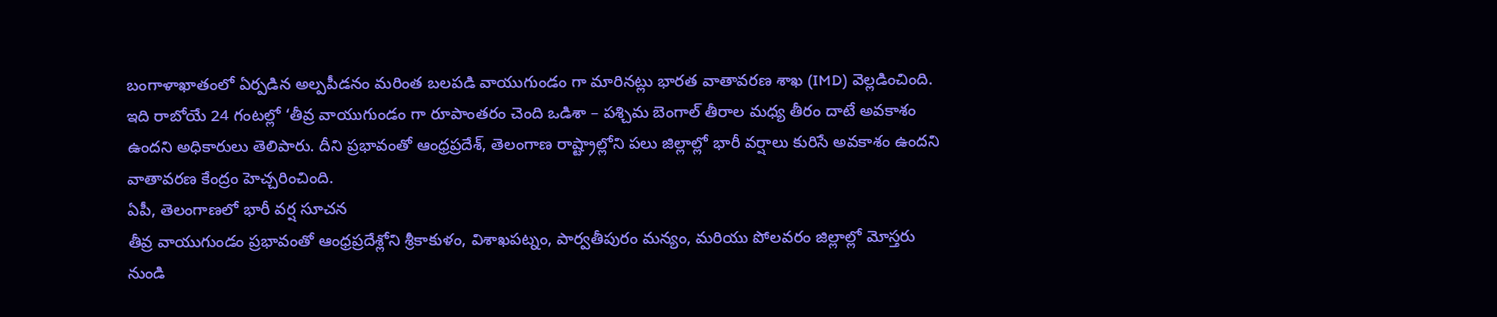బంగాళాఖాతంలో ఏర్పడిన అల్పపీడనం మరింత బలపడి వాయుగుండం గా మారినట్లు భారత వాతావరణ శాఖ (IMD) వెల్లడించింది. ఇది రాబోయే 24 గంటల్లో ‘తీవ్ర వాయుగుండం గా రూపాంతరం చెంది ఒడిశా – పశ్చిమ బెంగాల్ తీరాల మధ్య తీరం దాటే అవకాశం ఉందని అధికారులు తెలిపారు. దీని ప్రభావంతో ఆంధ్రప్రదేశ్, తెలంగాణ రాష్ట్రాల్లోని పలు జిల్లాల్లో భారీ వర్షాలు కురిసే అవకాశం ఉందని వాతావరణ కేంద్రం హెచ్చరించింది.
ఏపీ, తెలంగాణలో భారీ వర్ష సూచన
తీవ్ర వాయుగుండం ప్రభావంతో ఆంధ్రప్రదేశ్లోని శ్రీకాకుళం, విశాఖపట్నం, పార్వతీపురం మన్యం, మరియు పోలవరం జిల్లాల్లో మోస్తరు నుండి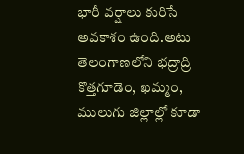భారీ వర్షాలు కురిసే అవకాశం ఉంది.అటు తెలంగాణలోని భద్రాద్రి కొత్తగూడెం, ఖమ్మం, ములుగు జిల్లాల్లో కూడా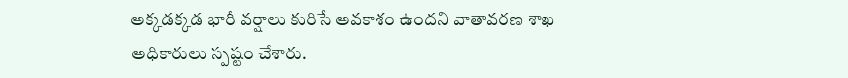అక్కడక్కడ భారీ వర్షాలు కురిసే అవకాశం ఉందని వాతావరణ శాఖ అధికారులు స్పష్టం చేశారు.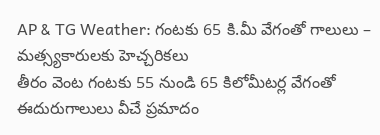AP & TG Weather: గంటకు 65 కి.మీ వేగంతో గాలులు – మత్స్యకారులకు హెచ్చరికలు
తీరం వెంట గంటకు 55 నుండి 65 కిలోమీటర్ల వేగంతో ఈదురుగాలులు వీచే ప్రమాదం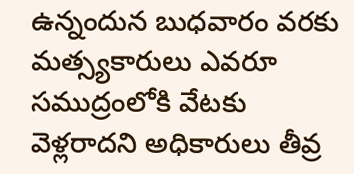ఉన్నందున బుధవారం వరకు మత్స్యకారులు ఎవరూ సముద్రంలోకి వేటకు వెళ్లరాదని అధికారులు తీవ్ర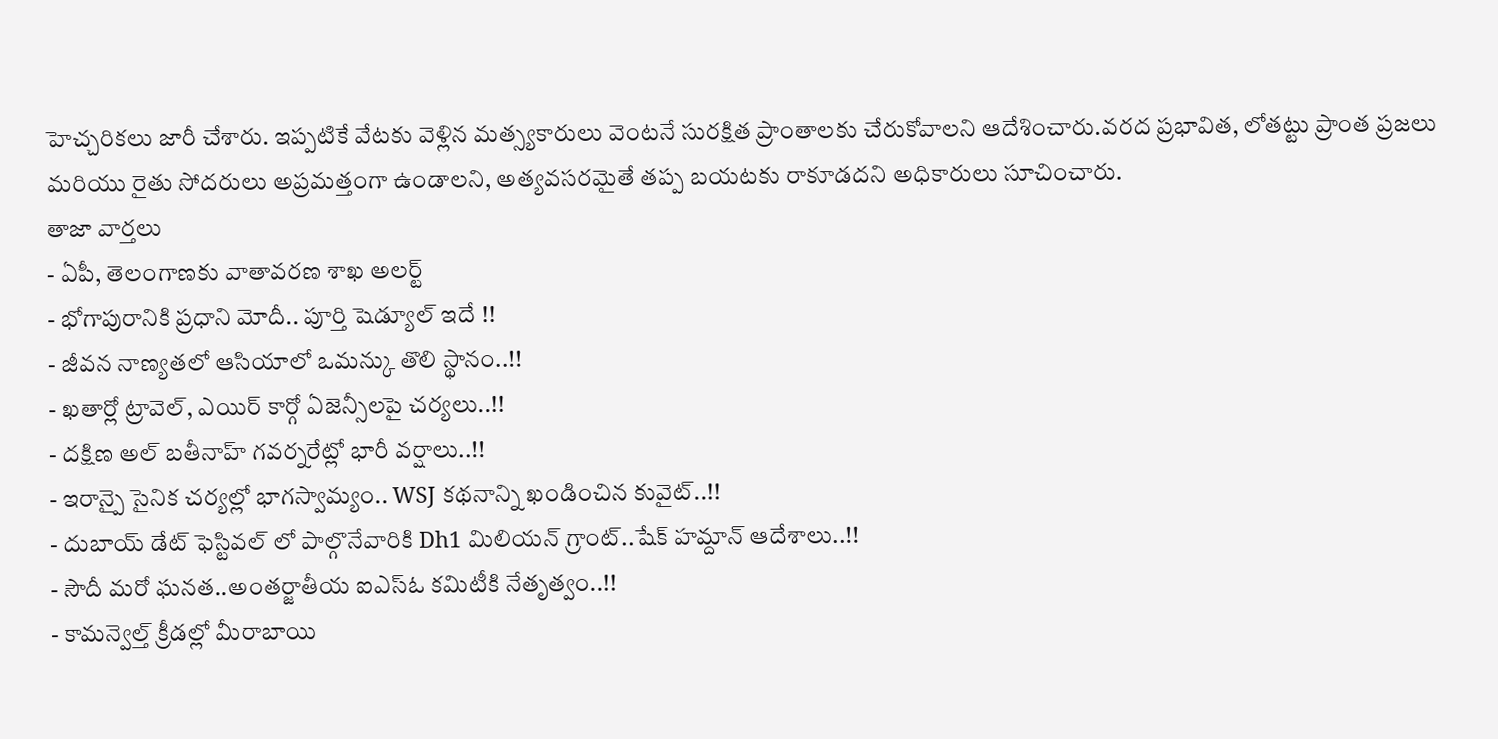హెచ్చరికలు జారీ చేశారు. ఇప్పటికే వేటకు వెళ్లిన మత్స్యకారులు వెంటనే సురక్షిత ప్రాంతాలకు చేరుకోవాలని ఆదేశించారు.వరద ప్రభావిత, లోతట్టు ప్రాంత ప్రజలు మరియు రైతు సోదరులు అప్రమత్తంగా ఉండాలని, అత్యవసరమైతే తప్ప బయటకు రాకూడదని అధికారులు సూచించారు.
తాజా వార్తలు
- ఏపీ, తెలంగాణకు వాతావరణ శాఖ అలర్ట్
- భోగాపురానికి ప్రధాని మోదీ.. పూర్తి షెడ్యూల్ ఇదే !!
- జీవన నాణ్యతలో ఆసియాలో ఒమన్కు తొలి స్థానం..!!
- ఖతార్లో ట్రావెల్, ఎయిర్ కార్గో ఏజెన్సీలపై చర్యలు..!!
- దక్షిణ అల్ బతీనాహ్ గవర్నరేట్లో భారీ వర్షాలు..!!
- ఇరాన్పై సైనిక చర్యల్లో భాగస్వామ్యం.. WSJ కథనాన్ని ఖండించిన కువైట్..!!
- దుబాయ్ డేట్ ఫెస్టివల్ లో పాల్గొనేవారికి Dh1 మిలియన్ గ్రాంట్..షేక్ హమ్దాన్ ఆదేశాలు..!!
- సౌదీ మరో ఘనత..అంతర్జాతీయ ఐఎస్ఓ కమిటీకి నేతృత్వం..!!
- కామన్వెల్త్ క్రీడల్లో మీరాబాయి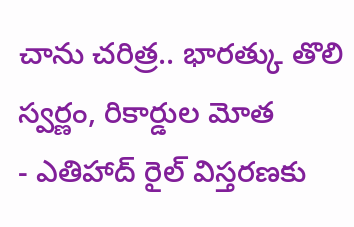చాను చరిత్ర.. భారత్కు తొలి స్వర్ణం, రికార్డుల మోత
- ఎతిహాద్ రైల్ విస్తరణకు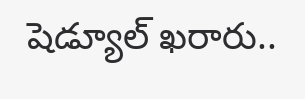షెడ్యూల్ ఖరారు..